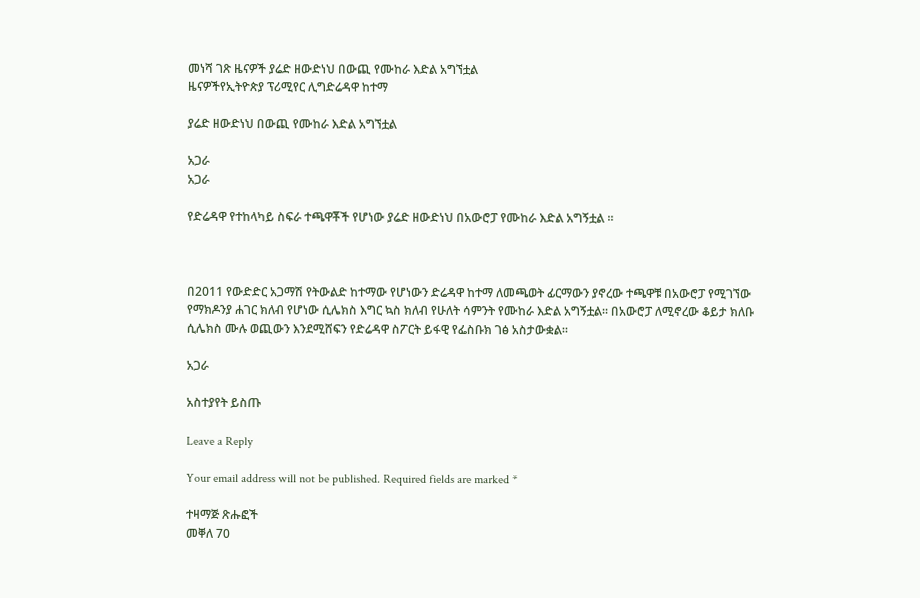መነሻ ገጽ ዜናዎች ያሬድ ዘውድነህ በውጪ የሙከራ እድል አግኘቷል
ዜናዎችየኢትዮጵያ ፕሪሚየር ሊግድሬዳዋ ከተማ

ያሬድ ዘውድነህ በውጪ የሙከራ እድል አግኘቷል

አጋራ
አጋራ

የድሬዳዋ የተከላካይ ስፍራ ተጫዋቾች የሆነው ያሬድ ዘውድነህ በአውሮፓ የሙከራ እድል አግኝቷል ።



በ2011 የውድድር አጋማሽ የትውልድ ከተማው የሆነውን ድሬዳዋ ከተማ ለመጫወት ፊርማውን ያኖረው ተጫዋቹ በአውሮፓ የሚገኘው የማክዶንያ ሐገር ክለብ የሆነው ሲሌክስ እግር ኳስ ክለብ የሁለት ሳምንት የሙከራ እድል አግኝቷል። በአውሮፓ ለሚኖረው ቆይታ ክለቡ ሲሌክስ ሙሉ ወጪውን እንደሚሸፍን የድሬዳዋ ስፖርት ይፋዊ የፌስቡክ ገፅ አስታውቋል።

አጋራ

አስተያየት ይስጡ

Leave a Reply

Your email address will not be published. Required fields are marked *

ተዛማጅ ጽሑፎች
መቐለ 70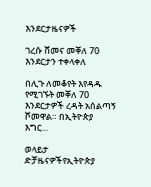እንደርታዜናዎች

ገረሱ ሸመና መቐለ 70 እንደርታን ተቀላቀለ

በሊጉ ለመቆየት እየዳዱ የሚገኙት መቐለ 70 እንደርታዎች ረዳት አሰልጣኝ ሾመዋል። በኢትዮጵያ እግር...

ወላይታ ድቻዜናዎችየኢትዮጵያ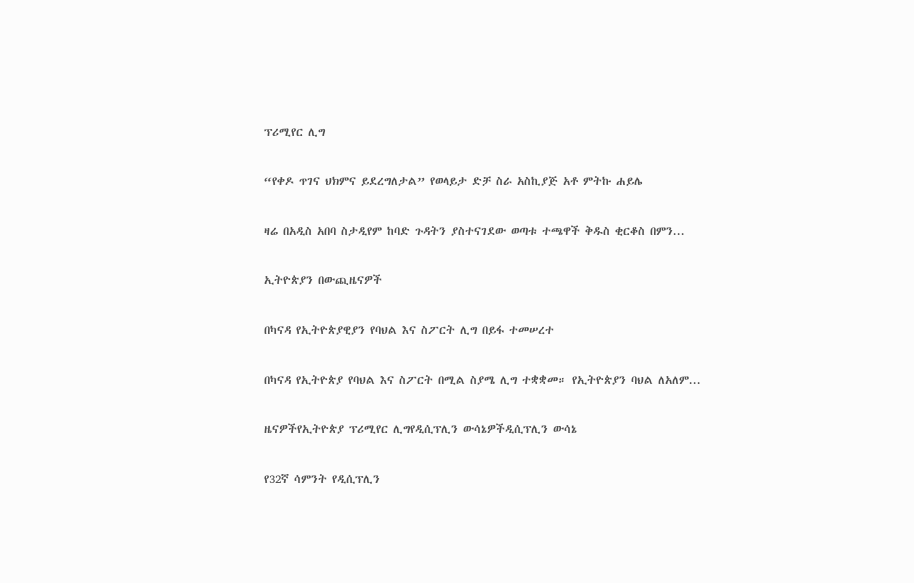ፕሪሚየር ሊግ

“የቀዶ ጥገና ህክምና ይደረግለታል” የወላይታ ድቻ ስራ አስኪያጅ አቶ ምትኩ ሐይሌ

ዛሬ በአዲስ አበባ ስታዲየም ከባድ ጉዳትን ያስተናገደው ወጣቱ ተጫዋች ቅዱስ ቂርቆስ በምን...

ኢትዮጵያን በውጪዜናዎች

በካናዳ የኢትዮጵያዊያን የባህል እና ስፖርት ሊግ በይፋ ተመሠረተ

በካናዳ የኢትዮጵያ የባህል እና ስፖርት በሚል ስያሜ ሊግ ተቋቋመ። የኢትዮጵያን ባህል ለአለም...

ዜናዎችየኢትዮጵያ ፕሪሚየር ሊግየዲሲፕሊን ውሳኔዎችዲሲፕሊን ውሳኔ

የ32ኛ ሳምንት የዲሲፕሊን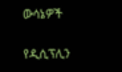ውሳኔዎች

የዲሲፕሊን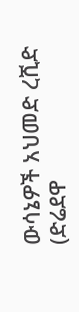ውሳኔዎች አህመድ ረሺድ (ድሬደዋ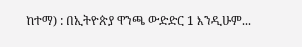ከተማ) : በኢትዮጵያ ዋንጫ ውድድር 1 እንዲሁም...